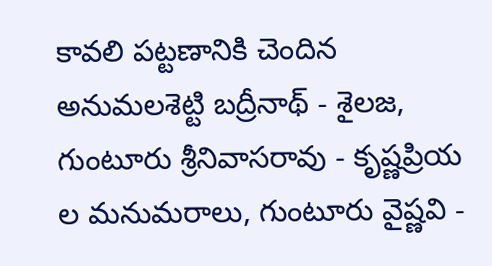కావలి పట్టణానికి చెందిన అనుమలశెట్టి బద్రీనాథ్ - శైలజ, గుంటూరు శ్రీనివాసరావు - కృష్ణప్రియ ల మనుమరాలు, గుంటూరు వైష్ణవి -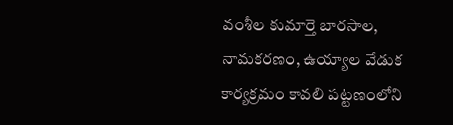వంశీల కుమార్తె బారసాల, నామకరణం, ఉయ్యాల వేడుక కార్యక్రమం కావలి పట్టణంలోని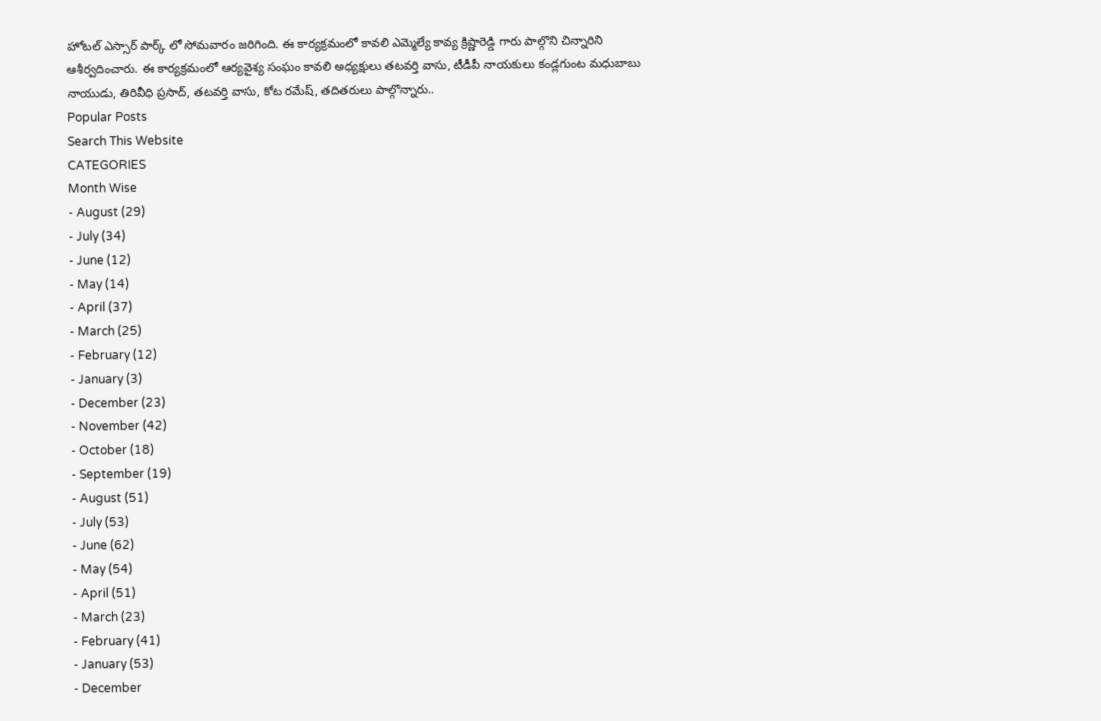హోటల్ ఎస్సార్ పార్క్ లో సోమవారం జరిగింది. ఈ కార్యక్రమంలో కావలి ఎమ్మెల్యే కావ్య క్రిష్ణారెడ్డి గారు పాల్గొని చిన్నారిని ఆశీర్వదించారు. ఈ కార్యక్రమంలో ఆర్యవైశ్య సంఘం కావలి అధ్యక్షులు తటవర్తి వాసు, టీడీపీ నాయకులు కండ్లగుంట మధుబాబు నాయుడు, తిరివీధి ప్రసాద్, తటవర్తి వాసు, కోట రమేష్, తదితరులు పాల్గొన్నారు..
Popular Posts
Search This Website
CATEGORIES
Month Wise
- August (29)
- July (34)
- June (12)
- May (14)
- April (37)
- March (25)
- February (12)
- January (3)
- December (23)
- November (42)
- October (18)
- September (19)
- August (51)
- July (53)
- June (62)
- May (54)
- April (51)
- March (23)
- February (41)
- January (53)
- December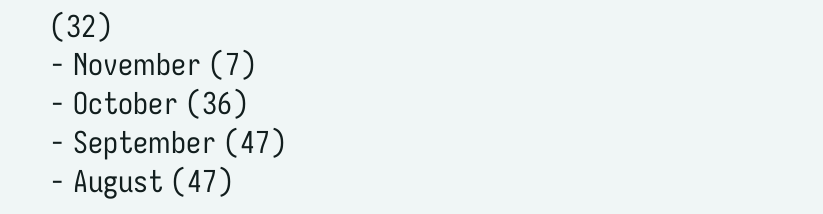(32)
- November (7)
- October (36)
- September (47)
- August (47)